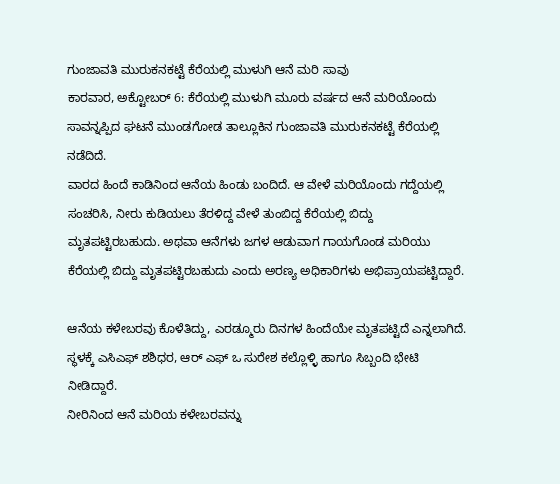ಗುಂಜಾವತಿ ಮುರುಕನಕಟ್ಟೆ ಕೆರೆಯಲ್ಲಿ ಮುಳುಗಿ ಆನೆ ಮರಿ ಸಾವು
ಕಾರವಾರ, ಅಕ್ಟೋಬರ್ 6: ಕೆರೆಯಲ್ಲಿ ಮುಳುಗಿ ಮೂರು ವರ್ಷದ ಆನೆ ಮರಿಯೊಂದು ಸಾವನ್ನಪ್ಪಿದ ಘಟನೆ ಮುಂಡಗೋಡ ತಾಲ್ಲೂಕಿನ ಗುಂಜಾವತಿ ಮುರುಕನಕಟ್ಟೆ ಕೆರೆಯಲ್ಲಿ ನಡೆದಿದೆ.
ವಾರದ ಹಿಂದೆ ಕಾಡಿನಿಂದ ಆನೆಯ ಹಿಂಡು ಬಂದಿದೆ. ಆ ವೇಳೆ ಮರಿಯೊಂದು ಗದ್ದೆಯಲ್ಲಿ ಸಂಚರಿಸಿ, ನೀರು ಕುಡಿಯಲು ತೆರಳಿದ್ದ ವೇಳೆ ತುಂಬಿದ್ದ ಕೆರೆಯಲ್ಲಿ ಬಿದ್ದು ಮೃತಪಟ್ಟಿರಬಹುದು. ಅಥವಾ ಆನೆಗಳು ಜಗಳ ಆಡುವಾಗ ಗಾಯಗೊಂಡ ಮರಿಯು ಕೆರೆಯಲ್ಲಿ ಬಿದ್ದು ಮೃತಪಟ್ಟಿರಬಹುದು ಎಂದು ಅರಣ್ಯ ಅಧಿಕಾರಿಗಳು ಅಭಿಪ್ರಾಯಪಟ್ಟಿದ್ದಾರೆ.

ಆನೆಯ ಕಳೇಬರವು ಕೊಳೆತಿದ್ದು, ಎರಡ್ಮೂರು ದಿನಗಳ ಹಿಂದೆಯೇ ಮೃತಪಟ್ಟಿದೆ ಎನ್ನಲಾಗಿದೆ. ಸ್ಥಳಕ್ಕೆ ಎಸಿಎಫ್ ಶಶಿಧರ, ಆರ್ ಎಫ್ ಒ ಸುರೇಶ ಕಲ್ಲೊಳ್ಳಿ ಹಾಗೂ ಸಿಬ್ಬಂದಿ ಭೇಟಿ ನೀಡಿದ್ದಾರೆ.
ನೀರಿನಿಂದ ಆನೆ ಮರಿಯ ಕಳೇಬರವನ್ನು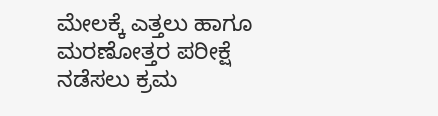ಮೇಲಕ್ಕೆ ಎತ್ತಲು ಹಾಗೂ ಮರಣೋತ್ತರ ಪರೀಕ್ಷೆ ನಡೆಸಲು ಕ್ರಮ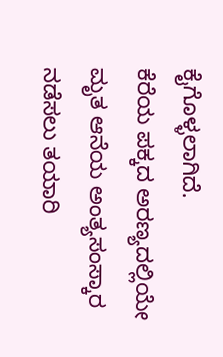ಕೈಗೊಳ್ಳಲಾಗಿದೆ.
ಕೆರೆಯ ಪಕ್ಕದ ಅರಣ್ಯದಲ್ಲಿಯೇ ಮೃತ ಆನೆಯ ಅಂತ್ಯಸಂಸ್ಕಾರ ನಡೆಸಲು ತಯಾರಿ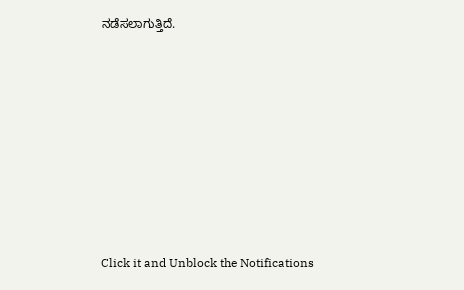ನಡೆಸಲಾಗುತ್ತಿದೆ.












Click it and Unblock the Notifications